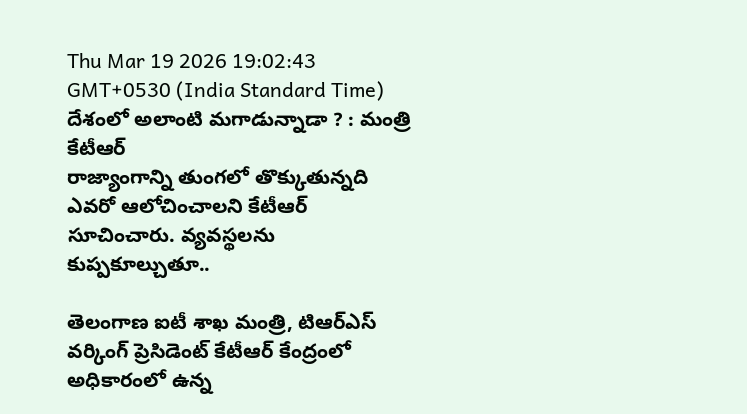Thu Mar 19 2026 19:02:43 GMT+0530 (India Standard Time)
దేశంలో అలాంటి మగాడున్నాడా ? : మంత్రి కేటీఆర్
రాజ్యాంగాన్ని తుంగలో తొక్కుతున్నది ఎవరో ఆలోచించాలని కేటీఆర్ సూచించారు. వ్యవస్థలను కుప్పకూల్చుతూ..

తెలంగాణ ఐటీ శాఖ మంత్రి, టిఆర్ఎస్ వర్కింగ్ ప్రెసిడెంట్ కేటీఆర్ కేంద్రంలో అధికారంలో ఉన్న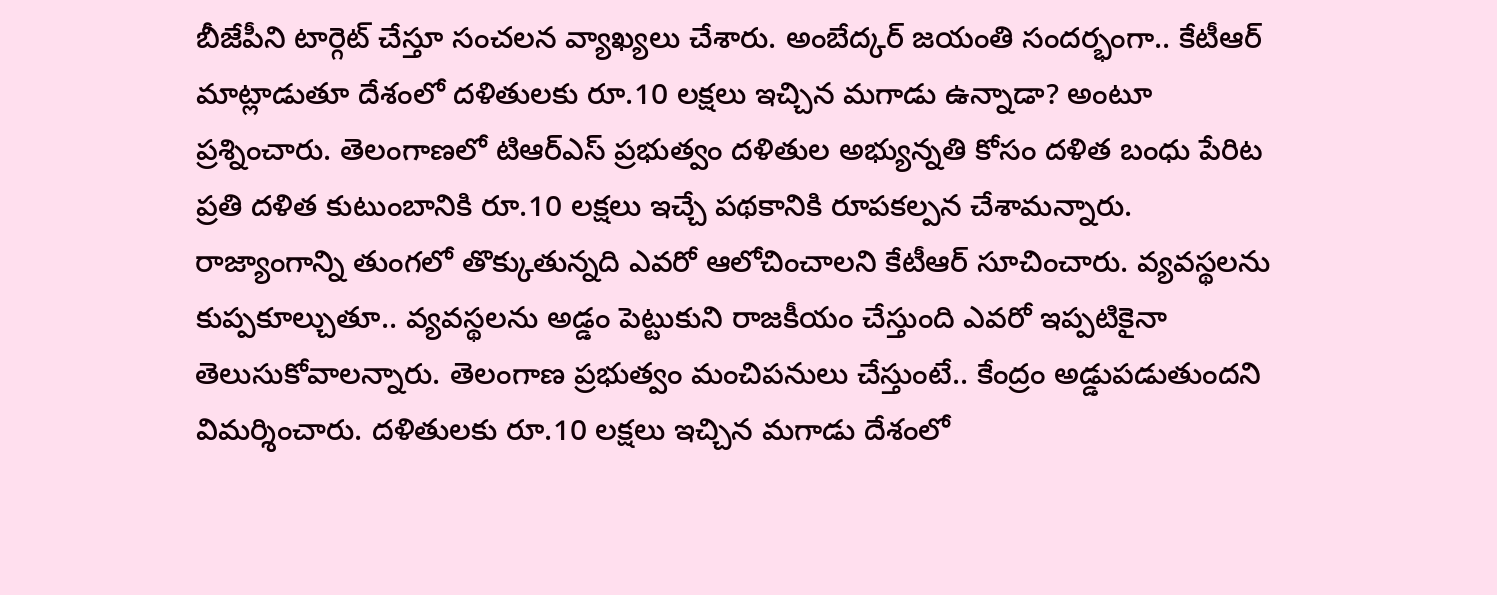బీజేపీని టార్గెట్ చేస్తూ సంచలన వ్యాఖ్యలు చేశారు. అంబేద్కర్ జయంతి సందర్భంగా.. కేటీఆర్ మాట్లాడుతూ దేశంలో దళితులకు రూ.10 లక్షలు ఇచ్చిన మగాడు ఉన్నాడా? అంటూ ప్రశ్నించారు. తెలంగాణలో టిఆర్ఎస్ ప్రభుత్వం దళితుల అభ్యున్నతి కోసం దళిత బంధు పేరిట ప్రతి దళిత కుటుంబానికి రూ.10 లక్షలు ఇచ్చే పథకానికి రూపకల్పన చేశామన్నారు.
రాజ్యాంగాన్ని తుంగలో తొక్కుతున్నది ఎవరో ఆలోచించాలని కేటీఆర్ సూచించారు. వ్యవస్థలను కుప్పకూల్చుతూ.. వ్యవస్థలను అడ్డం పెట్టుకుని రాజకీయం చేస్తుంది ఎవరో ఇప్పటికైనా తెలుసుకోవాలన్నారు. తెలంగాణ ప్రభుత్వం మంచిపనులు చేస్తుంటే.. కేంద్రం అడ్డుపడుతుందని విమర్శించారు. దళితులకు రూ.10 లక్షలు ఇచ్చిన మగాడు దేశంలో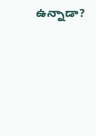ఉన్నాడా?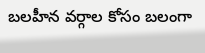బలహీన వర్గాల కోసం బలంగా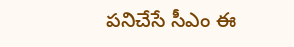పనిచేసే సీఎం ఈ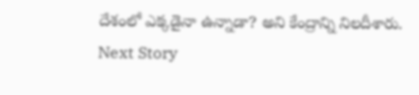దేశంలో ఎక్కడైనా ఉన్నాడా? అని కేంద్రాన్ని నిలదీశారు.
Next Story